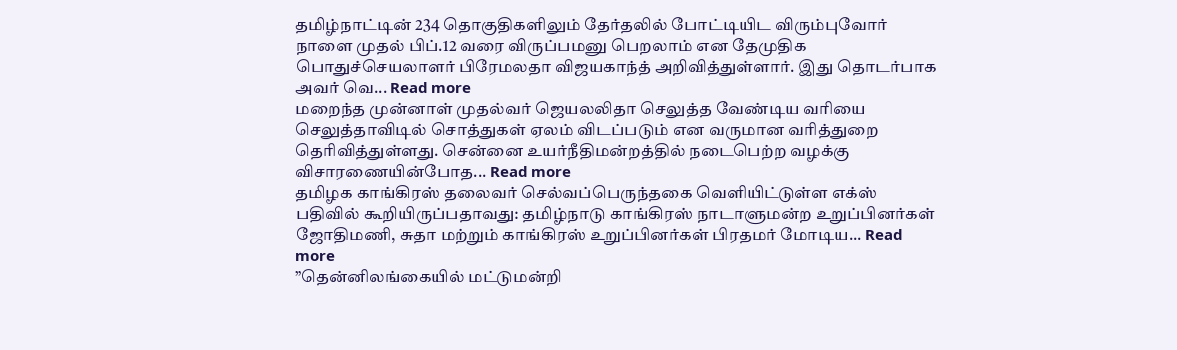தமிழ்நாட்டின் 234 தொகுதிகளிலும் தேர்தலில் போட்டியிட விரும்புவோர் நாளை முதல் பிப்.12 வரை விருப்பமனு பெறலாம் என தேமுதிக பொதுச்செயலாளர் பிரேமலதா விஜயகாந்த் அறிவித்துள்ளார். இது தொடர்பாக அவர் வெ... Read more
மறைந்த முன்னாள் முதல்வர் ஜெயலலிதா செலுத்த வேண்டிய வரியை செலுத்தாவிடில் சொத்துகள் ஏலம் விடப்படும் என வருமான வரித்துறை தெரிவித்துள்ளது. சென்னை உயர்நீதிமன்றத்தில் நடைபெற்ற வழக்கு விசாரணையின்போத... Read more
தமிழக காங்கிரஸ் தலைவர் செல்வப்பெருந்தகை வெளியிட்டுள்ள எக்ஸ் பதிவில் கூறியிருப்பதாவது: தமிழ்நாடு காங்கிரஸ் நாடாளுமன்ற உறுப்பினர்கள் ஜோதிமணி, சுதா மற்றும் காங்கிரஸ் உறுப்பினர்கள் பிரதமர் மோடிய... Read more
”தென்னிலங்கையில் மட்டுமன்றி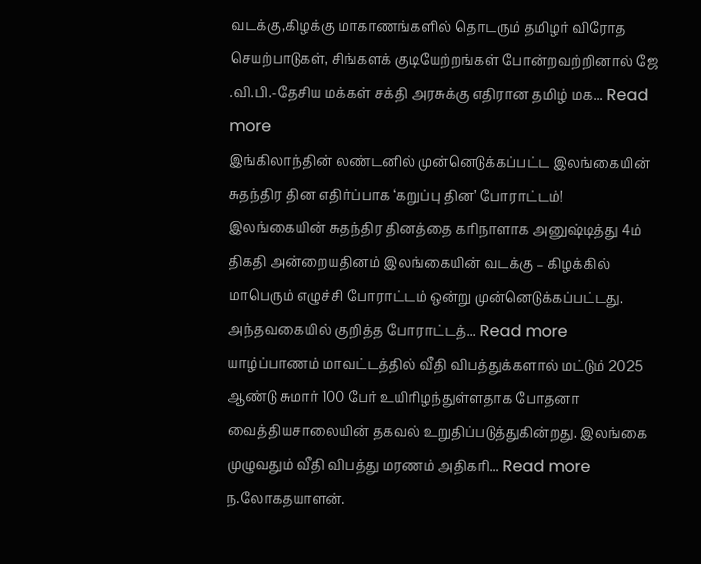வடக்கு,கிழக்கு மாகாணங்களில் தொடரும் தமிழர் விரோத செயற்பாடுகள், சிங்களக் குடியேற்றங்கள் போன்றவற்றினால் ஜே .வி.பி.-தேசிய மக்கள் சக்தி அரசுக்கு எதிரான தமிழ் மக... Read more
இங்கிலாந்தின் லண்டனில் முன்னெடுக்கப்பட்ட இலங்கையின் சுதந்திர தின எதிர்ப்பாக ‘கறுப்பு தின’ போராட்டம்!
இலங்கையின் சுதந்திர தினத்தை கரிநாளாக அனுஷ்டித்து 4ம் திகதி அன்றையதினம் இலங்கையின் வடக்கு – கிழக்கில் மாபெரும் எழுச்சி போராட்டம் ஒன்று முன்னெடுக்கப்பட்டது. அந்தவகையில் குறித்த போராட்டத்... Read more
யாழ்ப்பாணம் மாவட்டத்தில் வீதி விபத்துக்களால் மட்டும் 2025 ஆண்டு சுமார் 100 பேர் உயிரிழந்துள்ளதாக போதனா வைத்தியசாலையின் தகவல் உறுதிப்படுத்துகின்றது. இலங்கை முழுவதும் வீதி விபத்து மரணம் அதிகரி... Read more
ந.லோகதயாளன்.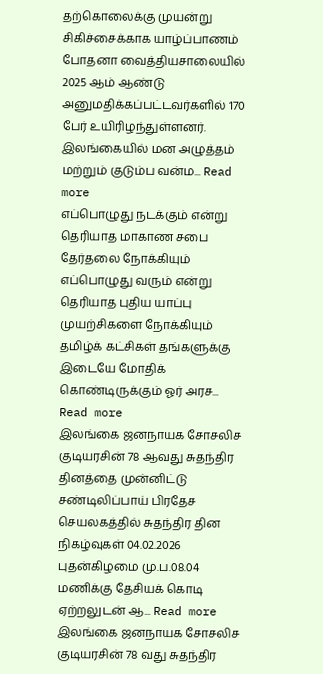தற்கொலைக்கு முயன்று சிகிச்சைக்காக யாழ்ப்பாணம் போதனா வைத்தியசாலையில் 2025 ஆம் ஆண்டு அனுமதிக்கப்பட்டவர்களில் 170 பேர் உயிரிழந்துள்ளனர். இலங்கையில் மன அழுத்தம் மற்றும் குடும்ப வன்ம... Read more
எப்பொழுது நடக்கும் என்று தெரியாத மாகாண சபை தேர்தலை நோக்கியும் எப்பொழுது வரும் என்று தெரியாத புதிய யாப்பு முயற்சிகளை நோக்கியும் தமிழ்க் கட்சிகள் தங்களுக்கு இடையே மோதிக் கொண்டிருக்கும் ஓர் அரச... Read more
இலங்கை ஜனநாயக சோசலிச குடியரசின் 78 ஆவது சுதந்திர தினத்தை முன்னிட்டு சண்டிலிப்பாய் பிரதேச செயலகத்தில் சுதந்திர தின நிகழ்வுகள் 04.02.2026 புதன்கிழமை மு.ப.08.04 மணிக்கு தேசியக் கொடி ஏற்றலுடன் ஆ... Read more
இலங்கை ஜனநாயக சோசலிச குடியரசின் 78 வது சுதந்திர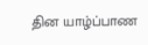தின யாழ்ப்பாண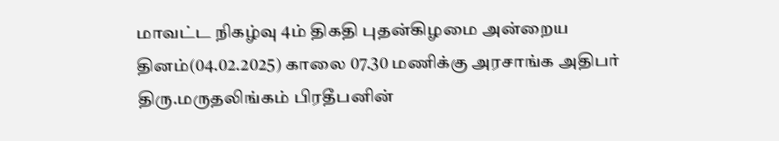மாவட்ட நிகழ்வு 4ம் திகதி புதன்கிழமை அன்றைய தினம்(04.02.2025) காலை 07.30 மணிக்கு அரசாங்க அதிபர் திரு.மருதலிங்கம் பிரதீபனின்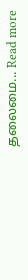தலைமை... Read more